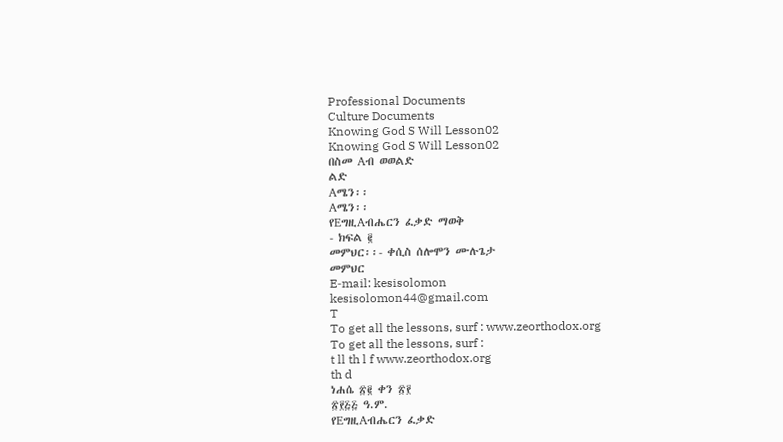Professional Documents
Culture Documents
Knowing God S Will Lesson02
Knowing God S Will Lesson02
በስመ Aብ ወወልድ
ልድ
Aሜን፡፡
Aሜን፡፡
የEግዚAብሔርን ፈቃድ ማወቅ
- ክፍል ፪
መምህር፡፡- ቀሲስ ሰሎሞን ሙሉጌታ
መምህር
E‐mail: kesisolomon
kesisolomon44@gmail.com
T
To get all the lessons, surf : www.zeorthodox.org
To get all the lessons, surf :
t ll th l f www.zeorthodox.org
th d
ነሐሴ ፳፪ ቀን ፳፻
፳፻፭፭ ዓ.ም.
የEግዚAብሔርን ፈቃድ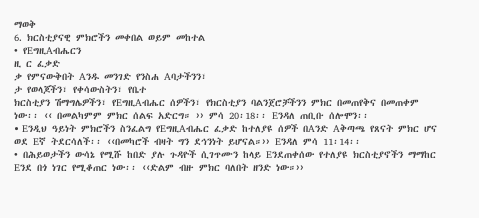ማወቅ
6. ክርስቲያናዊ ምክሮችን መቀበል ወይም መከተል
• የEግዚAብሔርን
ዚ ር ፈቃድ
ቃ የምናውቅበት Aንዱ መንገድ የንስሐ Aባታችንን፣
ታ የወላጆችን፣ የቀሳውስትን፣ የቤተ
ክርስቲያን ሽማግሌዎችን፣ የEግዚAብሔር ሰዎችን፣ የክርስቲያን ባልንጀሮቻችንን ምክር በመጠየቅና በመጠቀም
ነው፡፡ ‹‹ በመልካምም ምክር ሰልፍ አድርግ። ›› ምሳ 20፡18፡፡ Eንዳለ ጠቢቡ ሰሎሞን፡፡
• Eንዲህ ዓይነት ምክሮችን ስንፈልግ የEግዚAብሔር ፈቃድ ከተለያዩ ሰዎች በAንድ Aቅጣጫ የጸናት ምክር ሆና
ወደ Eኛ ትደርሳለች፡፡ ‹‹በመካሮች ብዛት ግን ደኅንነት ይሆናል።›› Eንዳለ ምሳ 11፡14፡፡
• በሕይወታችን ውሳኔ የሚሹ ከበድ ያሉ ጉዳዮች ሲገጥሙን ከላይ Eንደጠቀሰው የተለያዩ ክርስቲያኖችን ማማከር
Eንደ በጎ ነገር የሚቆጠር ነው፡፡ ‹‹ድልም ብዙ ምክር ባለበት ዘንድ ነው።››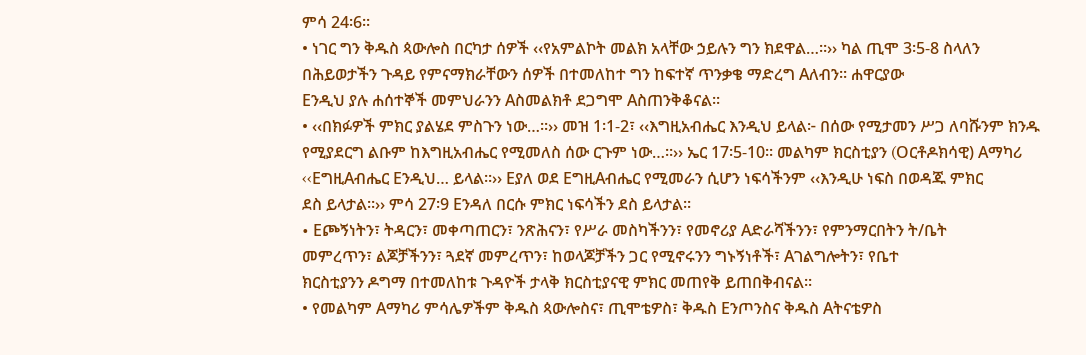ምሳ 24፡6፡፡
• ነገር ግን ቅዱስ ጳውሎስ በርካታ ሰዎች ‹‹የአምልኮት መልክ አላቸው ኃይሉን ግን ክደዋል…።›› ካል ጢሞ 3፡5-8 ስላለን
በሕይወታችን ጉዳይ የምናማክራቸውን ሰዎች በተመለከተ ግን ከፍተኛ ጥንቃቄ ማድረግ Aለብን፡፡ ሐዋርያው
Eንዲህ ያሉ ሐሰተኞች መምህራንን Aስመልክቶ ደጋግሞ Aስጠንቅቆናል፡፡
• ‹‹በክፉዎች ምክር ያልሄደ ምስጉን ነው…፡፡›› መዝ 1፡1-2፣ ‹‹እግዚአብሔር እንዲህ ይላል፦ በሰው የሚታመን ሥጋ ለባሹንም ክንዱ
የሚያደርግ ልቡም ከእግዚአብሔር የሚመለስ ሰው ርጉም ነው…።›› ኤር 17፡5-10፡፡ መልካም ክርስቲያን (Oርቶዶክሳዊ) Aማካሪ
‹‹EግዚAብሔር Eንዲህ… ይላል፡፡›› Eያለ ወደ EግዚAብሔር የሚመራን ሲሆን ነፍሳችንም ‹‹እንዲሁ ነፍስ በወዳጁ ምክር
ደስ ይላታል።›› ምሳ 27፡9 Eንዳለ በርሱ ምክር ነፍሳችን ደስ ይላታል፡፡
• Eጮኝነትን፣ ትዳርን፣ መቀጣጠርን፣ ንጽሕናን፣ የሥራ መስካችንን፣ የመኖሪያ Aድራሻችንን፣ የምንማርበትን ት/ቤት
መምረጥን፣ ልጆቻችንን፣ ጓደኛ መምረጥን፣ ከወላጆቻችን ጋር የሚኖሩንን ግኑኝነቶች፣ Aገልግሎትን፣ የቤተ
ክርስቲያንን ዶግማ በተመለከቱ ጉዳዮች ታላቅ ክርስቲያናዊ ምክር መጠየቅ ይጠበቅብናል፡፡
• የመልካም Aማካሪ ምሳሌዎችም ቅዱስ ጳውሎስና፣ ጢሞቴዎስ፣ ቅዱስ Eንጦንስና ቅዱስ Aትናቴዎስ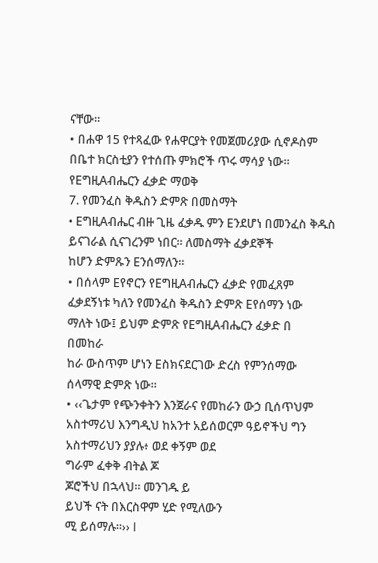ናቸው፡፡
• በሐዋ 15 የተጻፈው የሐዋርያት የመጀመሪያው ሲኖዶስም በቤተ ክርስቲያን የተሰጡ ምክሮች ጥሩ ማሳያ ነው፡፡
የEግዚAብሔርን ፈቃድ ማወቅ
7. የመንፈስ ቅዱስን ድምጽ በመስማት
• EግዚAብሔር ብዙ ጊዜ ፈቃዱ ምን Eንደሆነ በመንፈስ ቅዱስ ይናገራል ሲናገረንም ነበር፡፡ ለመስማት ፈቃደኞች
ከሆን ድምጹን Eንሰማለን፡፡
• በሰላም Eየኖርን የEግዚAብሔርን ፈቃድ የመፈጸም ፈቃደኝነቱ ካለን የመንፈስ ቅዱስን ድምጽ Eየሰማን ነው
ማለት ነው፤ ይህም ድምጽ የEግዚAብሔርን ፈቃድ በ
በመከራ
ከራ ውስጥም ሆነን Eስክናደርገው ድረስ የምንሰማው
ሰላማዊ ድምጽ ነው፡፡
• ‹‹ጌታም የጭንቀትን እንጀራና የመከራን ውኃ ቢሰጥህም አስተማሪህ እንግዲህ ከአንተ አይሰወርም ዓይኖችህ ግን አስተማሪህን ያያሉ፥ ወደ ቀኝም ወደ
ግራም ፈቀቅ ብትል ጆ
ጆሮችህ በኋላህ። መንገዱ ይ
ይህች ናት በእርስዋም ሂድ የሚለውን
ሚ ይሰማሉ።›› I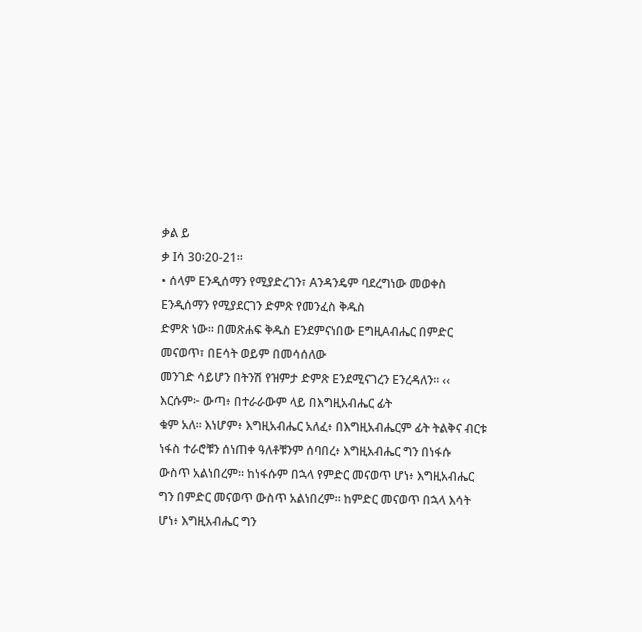ቃል ይ
ቃ Iሳ 30፡20-21፡፡
• ሰላም Eንዲሰማን የሚያድረገን፣ Aንዳንዴም ባደረግነው መወቀስ Eንዲሰማን የሚያደርገን ድምጽ የመንፈስ ቅዱስ
ድምጽ ነው፡፡ በመጽሐፍ ቅዱስ Eንደምናነበው EግዚAብሔር በምድር መናወጥ፣ በEሳት ወይም በመሳሰለው
መንገድ ሳይሆን በትንሽ የዝምታ ድምጽ Eንደሚናገረን Eንረዳለን፡፡ ‹‹ እርሱም፦ ውጣ፥ በተራራውም ላይ በእግዚአብሔር ፊት
ቁም አለ። እነሆም፥ እግዚአብሔር አለፈ፥ በእግዚአብሔርም ፊት ትልቅና ብርቱ ነፋስ ተራሮቹን ሰነጠቀ ዓለቶቹንም ሰባበረ፥ እግዚአብሔር ግን በነፋሱ
ውስጥ አልነበረም። ከነፋሱም በኋላ የምድር መናወጥ ሆነ፥ እግዚአብሔር ግን በምድር መናወጥ ውስጥ አልነበረም። ከምድር መናወጥ በኋላ እሳት
ሆነ፥ እግዚአብሔር ግን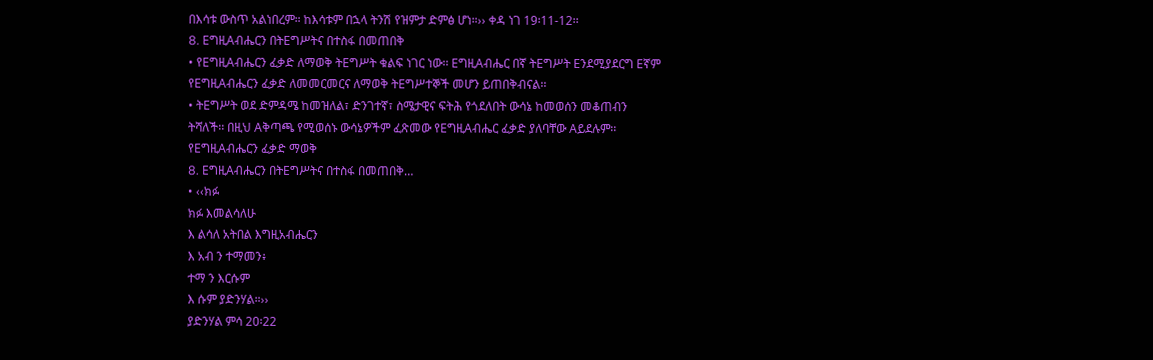በእሳቱ ውስጥ አልነበረም። ከእሳቱም በኋላ ትንሽ የዝምታ ድምፅ ሆነ።›› ቀዳ ነገ 19፡11-12፡፡
8. EግዚAብሔርን በትEግሥትና በተስፋ በመጠበቅ
• የEግዚAብሔርን ፈቃድ ለማወቅ ትEግሥት ቁልፍ ነገር ነው፡፡ EግዚAብሔር በኛ ትEግሥት Eንደሚያደርግ Eኛም
የEግዚAብሔርን ፈቃድ ለመመርመርና ለማወቅ ትEግሥተኞች መሆን ይጠበቅብናል፡፡
• ትEግሥት ወደ ድምዳሜ ከመዝለል፣ ድንገተኛ፣ ስሜታዊና ፍትሕ የጎደለበት ውሳኔ ከመወሰን መቆጠብን
ትሻለች፡፡ በዚህ Aቅጣጫ የሚወሰኑ ውሳኔዎችም ፈጽመው የEግዚAብሔር ፈቃድ ያለባቸው Aይደሉም፡፡
የEግዚAብሔርን ፈቃድ ማወቅ
8. EግዚAብሔርን በትEግሥትና በተስፋ በመጠበቅ…
• ‹‹ክፉ
ክፉ እመልሳለሁ
እ ልሳለ አትበል እግዚአብሔርን
እ አብ ን ተማመን፥
ተማ ን እርሱም
እ ሱም ያድንሃል።››
ያድንሃል ምሳ 20፡22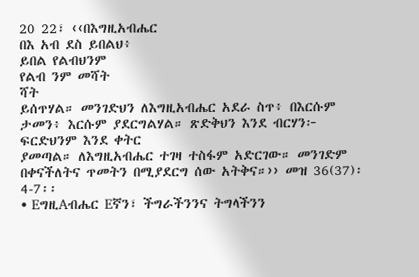20 22፣ ‹‹በእግዚአብሔር
በእ አብ ደስ ይበልህ፥
ይበል የልብህንም
የልብ ንም መሻት
ሻት
ይሰጥሃል። መንገድህን ለእግዚአብሔር አደራ ስጥ፥ በእርሱም ታመን፥ እርሱም ያደርግልሃል። ጽድቅህን እንደ ብርሃን፦ ፍርድህንም እንደ ቀትር
ያመጣል። ለእግዚአብሔር ተገዛ ተስፋም አድርገው። መንገድም በቀናችለትና ጥመትን በሚያደርግ ሰው አትቅና።›› መዝ 36(37)፡4-7፡፡
• EግዚAብሔር Eኛን፣ ችግራችንንና ትግላችንን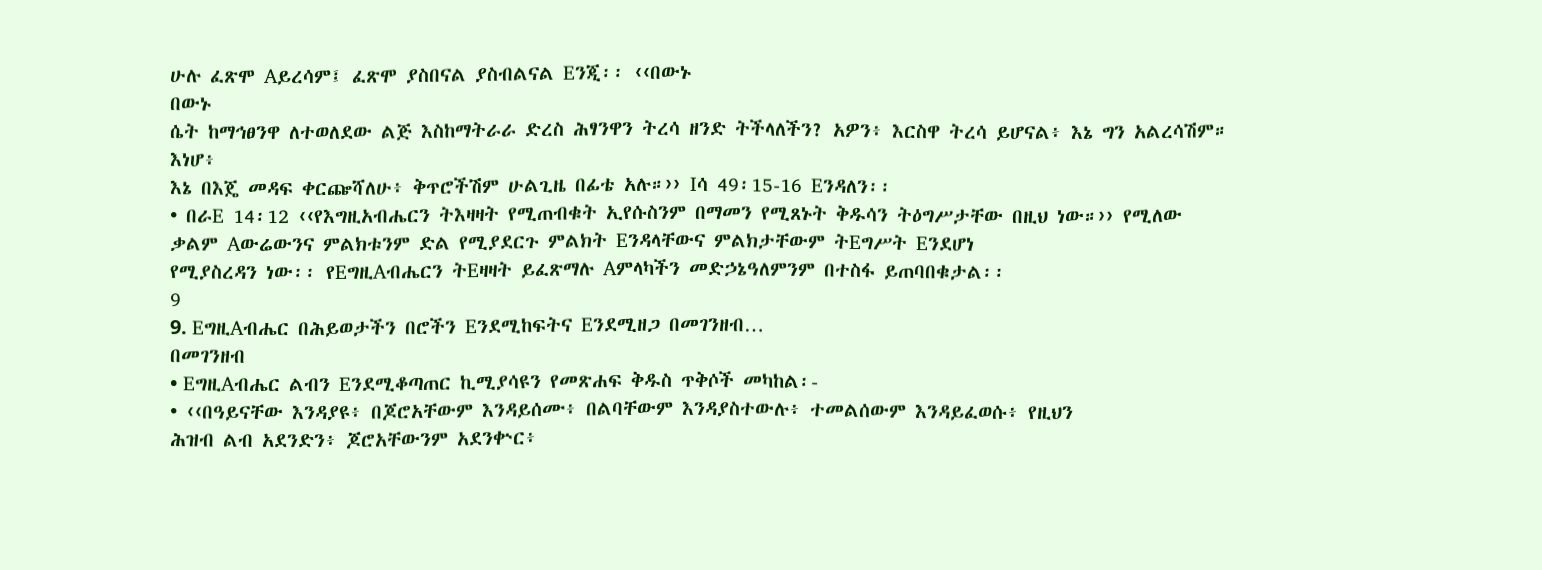ሁሉ ፈጽሞ Aይረሳም፤ ፈጽሞ ያስበናል ያስብልናል Eንጂ፡፡ ‹‹በውኑ
በውኑ
ሴት ከማኅፀንዋ ለተወለደው ልጅ እስከማትራራ ድረስ ሕፃንዋን ትረሳ ዘንድ ትችላለችን? አዎን፥ እርስዋ ትረሳ ይሆናል፥ እኔ ግን አልረሳሽም። እነሆ፥
እኔ በእጄ መዳፍ ቀርጬሻለሁ፥ ቅጥሮችሽም ሁልጊዜ በፊቴ አሉ።›› Iሳ 49፡15-16 Eንዳለን፡፡
• በራE 14፡12 ‹‹የእግዚአብሔርን ትእዛዛት የሚጠብቁት ኢየሱስንም በማመን የሚጸኑት ቅዱሳን ትዕግሥታቸው በዚህ ነው።›› የሚለው
ቃልም Aውሬውንና ምልክቱንም ድል የሚያደርጉ ምልክት Eንዳላቸውና ምልክታቸውም ትEግሥት Eንደሆነ
የሚያስረዳን ነው፡፡ የEግዚAብሔርን ትEዛዛት ይፈጽማሉ Aምላካችን መድኃኔዓለምንም በተስፋ ይጠባበቁታል፡፡
9
9. EግዚAብሔር በሕይወታችን በሮችን Eንደሚከፍትና Eንደሚዘጋ በመገንዘብ…
በመገንዘብ
• EግዚAብሔር ልብን Eንደሚቆጣጠር ኪሚያሳዩን የመጽሐፍ ቅዱስ ጥቅሶች መካከል፡-
• ‹‹በዓይናቸው እንዳያዩ፥ በጆሮአቸውም እንዳይሰሙ፥ በልባቸውም እንዳያስተውሉ፥ ተመልሰውም እንዳይፈወሱ፥ የዚህን
ሕዝብ ልብ አደንድን፥ ጆሮአቸውንም አደንቍር፥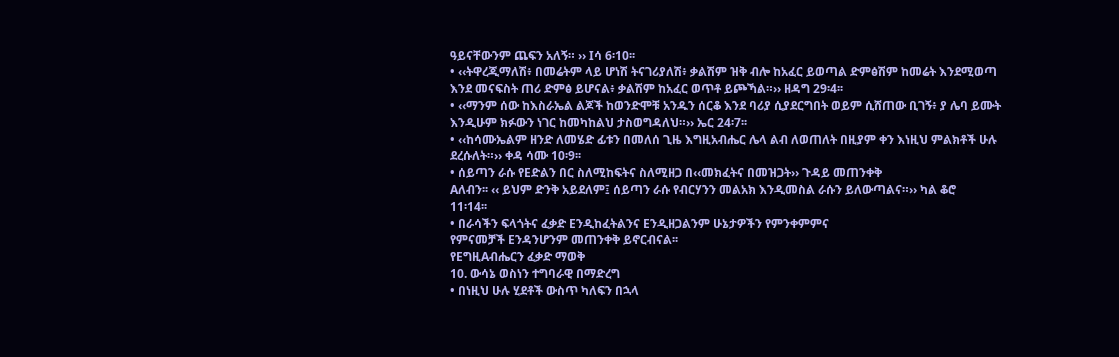ዓይናቸውንም ጨፍን አለኝ። ›› Iሳ 6፡10፡፡
• ‹‹ትዋረጂማለሽ፥ በመሬትም ላይ ሆነሽ ትናገሪያለሽ፥ ቃልሽም ዝቅ ብሎ ከአፈር ይወጣል ድምፅሽም ከመሬት እንደሚወጣ
እንደ መናፍስት ጠሪ ድምፅ ይሆናል፥ ቃልሽም ከአፈር ወጥቶ ይጮኻል።›› ዘዳግ 29፡4፡፡
• ‹‹ማንም ሰው ከእስራኤል ልጆች ከወንድሞቹ አንዱን ሰርቆ እንደ ባሪያ ሲያደርግበት ወይም ሲሸጠው ቢገኝ፥ ያ ሌባ ይሙት
እንዲሁም ክፉውን ነገር ከመካከልህ ታስወግዳለህ።›› ኤር 24፡7፡፡
• ‹‹ከሳሙኤልም ዘንድ ለመሄድ ፊቱን በመለሰ ጊዜ እግዚአብሔር ሌላ ልብ ለወጠለት በዚያም ቀን እነዚህ ምልክቶች ሁሉ
ደረሱለት።›› ቀዳ ሳሙ 10፡9፡፡
• ሰይጣን ራሱ የEድልን በር ስለሚከፍትና ስለሚዘጋ በ‹‹መክፈትና በመዝጋት›› ጉዳይ መጠንቀቅ
Aለብን፡፡ ‹‹ ይህም ድንቅ አይደለም፤ ሰይጣን ራሱ የብርሃንን መልአክ እንዲመስል ራሱን ይለውጣልና።›› ካል ቆሮ
11፡14፡፡
• በራሳችን ፍላጎትና ፈቃድ Eንዲከፈትልንና Eንዲዘጋልንም ሁኔታዎችን የምንቀምምና
የምናመቻች Eንዳንሆንም መጠንቀቅ ይኖርብናል፡፡
የEግዚAብሔርን ፈቃድ ማወቅ
10. ውሳኔ ወስነን ተግባራዊ በማድረግ
• በነዚህ ሁሉ ሂደቶች ውስጥ ካለፍን በኋላ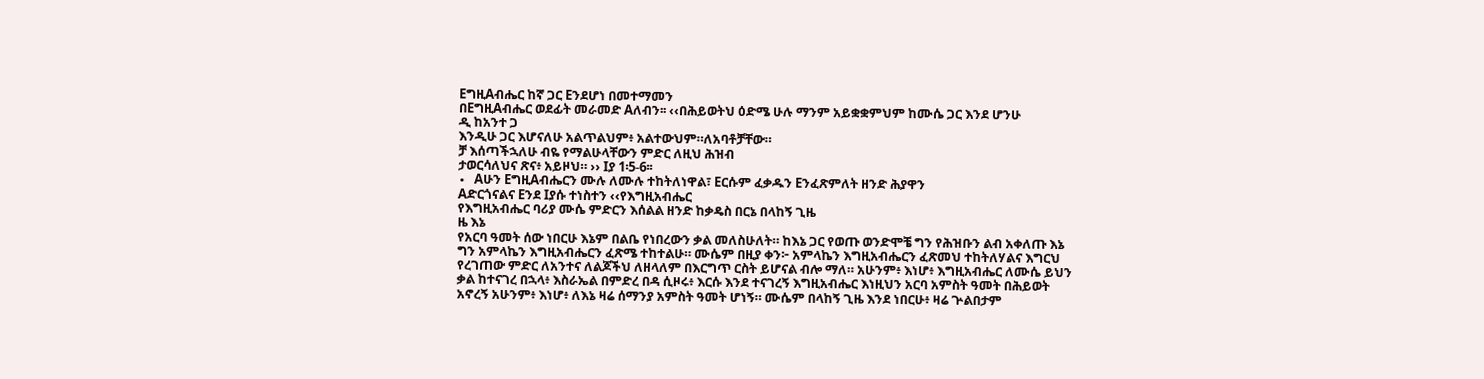EግዚAብሔር ከኛ ጋር Eንደሆነ በመተማመን
በEግዚAብሔር ወደፊት መራመድ Aለብን፡፡ ‹‹በሕይወትህ ዕድሜ ሁሉ ማንም አይቋቋምህም ከሙሴ ጋር እንደ ሆንሁ
ዲ ከአንተ ጋ
እንዲሁ ጋር እሆናለሁ አልጥልህም፥ አልተውህም።ለአባቶቻቸው።
ቻ እሰጣችኋለሁ ብዬ የማልሁላቸውን ምድር ለዚህ ሕዝብ
ታወርሳለህና ጽና፥ አይዞህ። ›› Iያ 1፡5-6፡፡
• Aሁን EግዚAብሔርን ሙሉ ለሙሉ ተከትለነዋል፣ Eርሱም ፈቃዱን Eንፈጽምለት ዘንድ ሕያዋን
Aድርጎናልና Eንደ Iያሱ ተነስተን ‹‹የእግዚአብሔር
የእግዚአብሔር ባሪያ ሙሴ ምድርን እሰልል ዘንድ ከቃዴስ በርኔ በላከኝ ጊዜ
ዜ እኔ
የአርባ ዓመት ሰው ነበርሁ እኔም በልቤ የነበረውን ቃል መለስሁለት። ከእኔ ጋር የወጡ ወንድሞቼ ግን የሕዝቡን ልብ አቀለጡ እኔ
ግን አምላኬን እግዚአብሔርን ፈጽሜ ተከተልሁ። ሙሴም በዚያ ቀን፦ አምላኬን እግዚአብሔርን ፈጽመህ ተከትለሃልና እግርህ
የረገጠው ምድር ለአንተና ለልጆችህ ለዘላለም በእርግጥ ርስት ይሆናል ብሎ ማለ። አሁንም፥ እነሆ፥ እግዚአብሔር ለሙሴ ይህን
ቃል ከተናገረ በኋላ፥ እስራኤል በምድረ በዳ ሲዞሩ፥ እርሱ እንደ ተናገረኝ እግዚአብሔር እነዚህን አርባ አምስት ዓመት በሕይወት
አኖረኝ አሁንም፥ እነሆ፥ ለእኔ ዛሬ ሰማንያ አምስት ዓመት ሆነኝ። ሙሴም በላከኝ ጊዜ እንደ ነበርሁ፥ ዛሬ ጕልበታም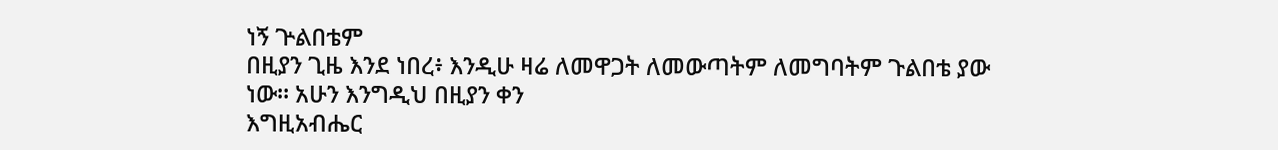ነኝ ጕልበቴም
በዚያን ጊዜ እንደ ነበረ፥ እንዲሁ ዛሬ ለመዋጋት ለመውጣትም ለመግባትም ጉልበቴ ያው ነው። አሁን እንግዲህ በዚያን ቀን
እግዚአብሔር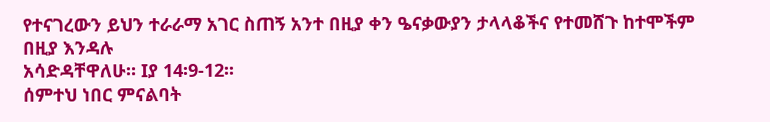የተናገረውን ይህን ተራራማ አገር ስጠኝ አንተ በዚያ ቀን ዔናቃውያን ታላላቆችና የተመሸጉ ከተሞችም በዚያ እንዳሉ
አሳድዳቸዋለሁ። Iያ 14፡9-12፡፡
ሰምተህ ነበር ምናልባት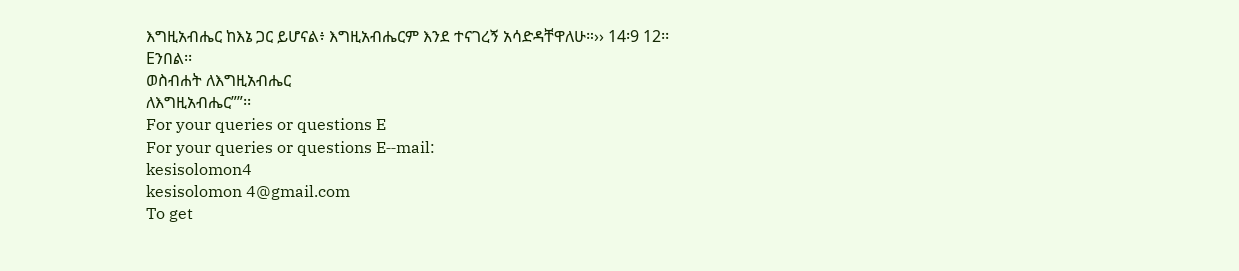እግዚአብሔር ከእኔ ጋር ይሆናል፥ እግዚአብሔርም እንደ ተናገረኝ አሳድዳቸዋለሁ።›› 14፡9 12፡፡
Eንበል፡፡
ወስብሐት ለእግዚአብሔር
ለእግዚአብሔር””፡፡
For your queries or questions E
For your queries or questions E‐‐mail:
kesisolomon4
kesisolomon 4@gmail.com
To get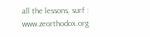all the lessons, surf :
www.zeorthodox.org